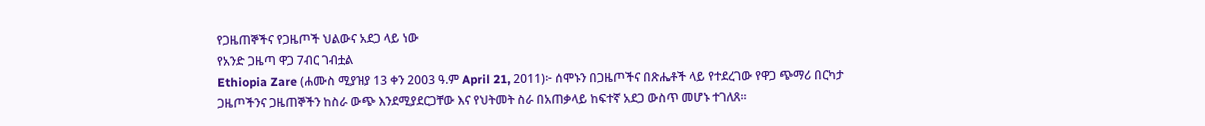የጋዜጠኞችና የጋዜጦች ህልውና አደጋ ላይ ነው
የአንድ ጋዜጣ ዋጋ 7ብር ገብቷል
Ethiopia Zare (ሐሙስ ሚያዝያ 13 ቀን 2003 ዓ.ም April 21, 2011)፦ ሰሞኑን በጋዜጦችና በጽሔቶች ላይ የተደረገው የዋጋ ጭማሪ በርካታ ጋዜጦችንና ጋዜጠኞችን ከስራ ውጭ እንደሚያደርጋቸው እና የህትመት ስራ በአጠቃላይ ከፍተኛ አደጋ ውስጥ መሆኑ ተገለጸ።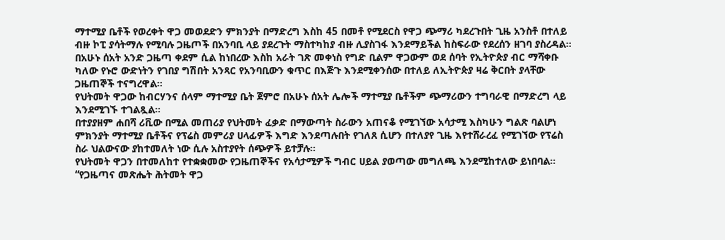ማተሚያ ቤቶች የወረቀት ዋጋ መወደድን ምክንያት በማድረግ እስከ 45 በመቶ የሚደርስ የዋጋ ጭማሪ ካደረጉበት ጊዜ አንስቶ በተለይ ብዙ ኮፒ ያሳትማሉ የሚባሉ ጋዜጦች በአንባቢ ላይ ያደረጉት ማስተካከያ ብዙ ሊያስገፋ እንደማይችል ከስፍራው የደረሰን ዘገባ ያስረዳል።
በአሁኑ ሰአት አንድ ጋዜጣ ቀደም ሲል ከነበረው እስከ አራት ገጽ መቀነስ የግድ ቢልም ዋጋውም ወደ ሰባት የኢትዮጵያ ብር ማሻቀቡ ካለው የኑሮ ውድነትን የገበያ ግሽበት አንጻር የአንባቢውን ቁጥር በእጅጉ እንደሚቀንሰው በተለይ ለኢትዮጵያ ዛሬ ቅርበት ያላቸው ጋዜጠኞች ተናግረዋል።
የህትመት ዋጋው ከብርሃንና ሰላም ማተሚያ ቤት ጀምሮ በአሁኑ ሰአት ሌሎች ማተሚያ ቤቶችም ጭማሪውን ተግባራዊ በማድረግ ላይ እንደሚገኙ ተገልጿል።
በተያያዘም ሐበሻ ሪቪው በሚል መጠሪያ የህትመት ፈቃድ በማውጣት ስራውን አጠናቆ የሚገኘው አሳታሚ እስካሁን ግልጽ ባልሆነ ምክንያት ማተሚያ ቤቶችና የፕሬስ መምሪያ ሀላፊዎች እግድ እንደጣሉበት የገለጸ ሲሆን በተለያየ ጊዜ እየተሸራረፈ የሚገኘው የፕሬስ ስራ ህልውናው ያከተመለት ነው ሲሉ አስተያየት ሰጭዎች ይተቻሉ።
የህትመት ዋጋን በተመለከተ የተቋቋመው የጋዜጠኞችና የአሳታሚዎች ግብር ሀይል ያወጣው መግለጫ እንደሚከተለው ይነበባል።
“የጋዜጣና መጽሔት ሕትመት ዋጋ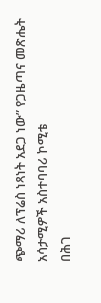ጭማሪ ለፕሬስ ነጻነት አደጋ ነው” የጋዜጣና መጽሔት አሳታሚዎች አስተባባሪ ኮሚቴ
በሕገ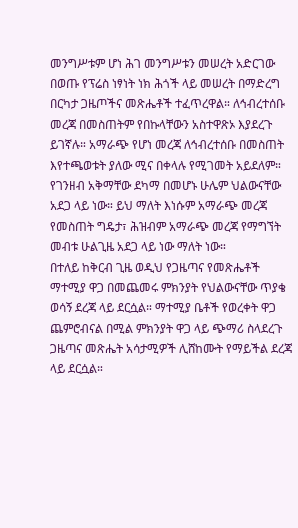መንግሥቱም ሆነ ሕገ መንግሥቱን መሠረት አድርገው በወጡ የፕሬስ ነፃነት ነክ ሕጎች ላይ መሠረት በማድረግ በርካታ ጋዜጦችና መጽሔቶች ተፈጥረዋል። ለኅብረተሰቡ መረጃ በመስጠትም የበኩላቸውን አስተዋጽኦ እያደረጉ ይገኛሉ። አማራጭ የሆነ መረጃ ለኅብረተሰቡ በመስጠት እየተጫወቱት ያለው ሚና በቀላሉ የሚገመት አይደለም። የገንዘብ አቅማቸው ደካማ በመሆኑ ሁሌም ህልውናቸው አደጋ ላይ ነው። ይህ ማለት እነሱም አማራጭ መረጃ የመስጠት ግዴታ፣ ሕዝብም አማራጭ መረጃ የማግኘት መብቱ ሁልጊዜ አደጋ ላይ ነው ማለት ነው።
በተለይ ከቅርብ ጊዜ ወዲህ የጋዜጣና የመጽሔቶች ማተሚያ ዋጋ በመጨመሩ ምክንያት የህልውናቸው ጥያቄ ወሳኝ ደረጃ ላይ ደርሷል። ማተሚያ ቤቶች የወረቀት ዋጋ ጨምሮብናል በሚል ምክንያት ዋጋ ላይ ጭማሪ ስላደረጉ ጋዜጣና መጽሔት አሳታሚዎች ሊሸከሙት የማይችል ደረጃ ላይ ደርሷል።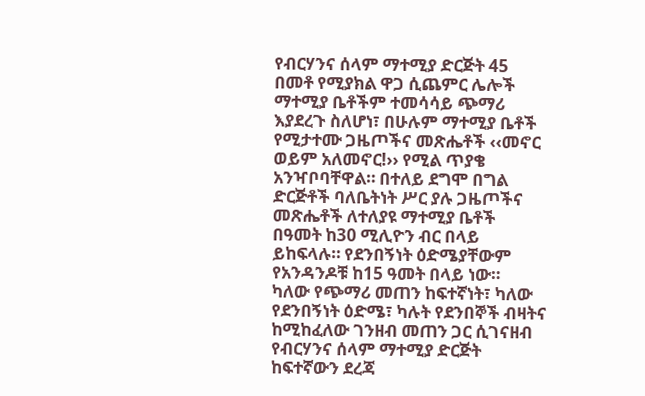የብርሃንና ሰላም ማተሚያ ድርጅት 45 በመቶ የሚያክል ዋጋ ሲጨምር ሌሎች ማተሚያ ቤቶችም ተመሳሳይ ጭማሪ እያደረጉ ስለሆነ፣ በሁሉም ማተሚያ ቤቶች የሚታተሙ ጋዜጦችና መጽሔቶች ‹‹መኖር ወይም አለመኖር!›› የሚል ጥያቄ አንዣቦባቸዋል። በተለይ ደግሞ በግል ድርጅቶች ባለቤትነት ሥር ያሉ ጋዜጦችና መጽሔቶች ለተለያዩ ማተሚያ ቤቶች በዓመት ከ30 ሚሊዮን ብር በላይ ይከፍላሉ። የደንበኝነት ዕድሜያቸውም የአንዳንዶቹ ከ15 ዓመት በላይ ነው።
ካለው የጭማሪ መጠን ከፍተኛነት፣ ካለው የደንበኝነት ዕድሜ፣ ካሉት የደንበኞች ብዛትና ከሚከፈለው ገንዘብ መጠን ጋር ሲገናዘብ የብርሃንና ሰላም ማተሚያ ድርጅት ከፍተኛውን ደረጃ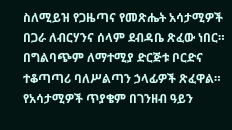ስለሚይዝ የጋዜጣና የመጽሔት አሳታሚዎች በጋራ ለብርሃንና ሰላም ደብዳቤ ጽፈው ነበር። በግልባጭም ለማተሚያ ድርጅቱ ቦርድና ተቆጣጣሪ ባለሥልጣን ኃላፊዎች ጽፈዋል። የአሳታሚዎች ጥያቄም በገንዘብ ዓይን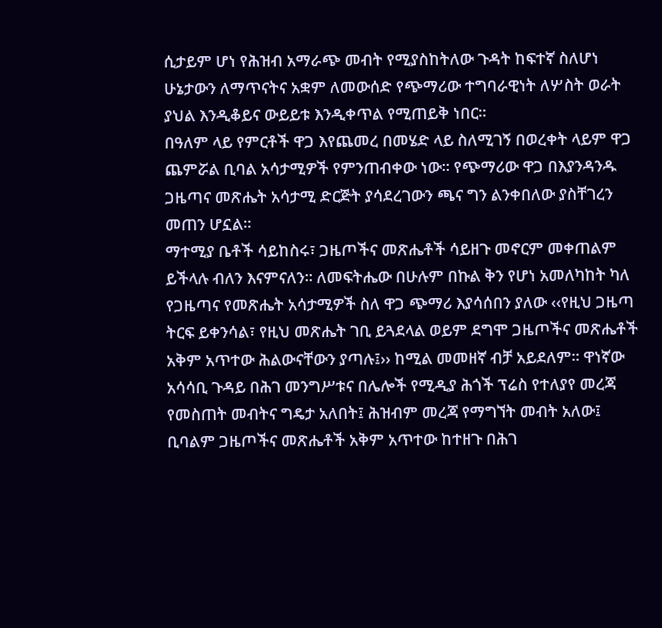ሲታይም ሆነ የሕዝብ አማራጭ መብት የሚያስከትለው ጉዳት ከፍተኛ ስለሆነ ሁኔታውን ለማጥናትና አቋም ለመውሰድ የጭማሪው ተግባራዊነት ለሦስት ወራት ያህል እንዲቆይና ውይይቱ እንዲቀጥል የሚጠይቅ ነበር።
በዓለም ላይ የምርቶች ዋጋ እየጨመረ በመሄድ ላይ ስለሚገኝ በወረቀት ላይም ዋጋ ጨምሯል ቢባል አሳታሚዎች የምንጠብቀው ነው። የጭማሪው ዋጋ በእያንዳንዱ ጋዜጣና መጽሔት አሳታሚ ድርጅት ያሳደረገውን ጫና ግን ልንቀበለው ያስቸገረን መጠን ሆኗል።
ማተሚያ ቤቶች ሳይከስሩ፣ ጋዜጦችና መጽሔቶች ሳይዘጉ መኖርም መቀጠልም ይችላሉ ብለን እናምናለን። ለመፍትሔው በሁሉም በኩል ቅን የሆነ አመለካከት ካለ የጋዜጣና የመጽሔት አሳታሚዎች ስለ ዋጋ ጭማሪ እያሳሰበን ያለው ‹‹የዚህ ጋዜጣ ትርፍ ይቀንሳል፣ የዚህ መጽሔት ገቢ ይጓደላል ወይም ደግሞ ጋዜጦችና መጽሔቶች አቅም አጥተው ሕልውናቸውን ያጣሉ፤›› ከሚል መመዘኛ ብቻ አይደለም። ዋነኛው አሳሳቢ ጉዳይ በሕገ መንግሥቱና በሌሎች የሚዲያ ሕጎች ፕሬስ የተለያየ መረጃ የመስጠት መብትና ግዴታ አለበት፤ ሕዝብም መረጃ የማግኘት መብት አለው፤ ቢባልም ጋዜጦችና መጽሔቶች አቅም አጥተው ከተዘጉ በሕገ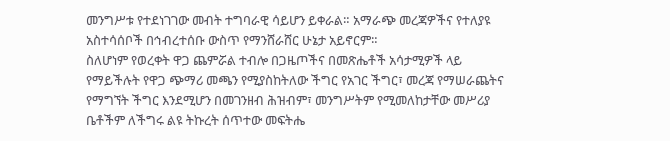መንግሥቱ የተደነገገው መብት ተግባራዊ ሳይሆን ይቀራል። አማራጭ መረጃዎችና የተለያዩ አስተሳሰቦች በኅብረተሰቡ ውስጥ የማንሸራሸር ሁኔታ አይኖርም።
ስለሆነም የወረቀት ዋጋ ጨምሯል ተብሎ በጋዜጦችና በመጽሔቶች አሳታሚዎች ላይ የማይችሉት የዋጋ ጭማሪ መጫን የሚያስከትለው ችግር የአገር ችግር፣ መረጃ የማሠራጨትና የማግኘት ችግር እንደሚሆን በመገንዘብ ሕዝብም፣ መንግሥትም የሚመለከታቸው መሥሪያ ቤቶችም ለችግሩ ልዩ ትኩረት ሰጥተው መፍትሔ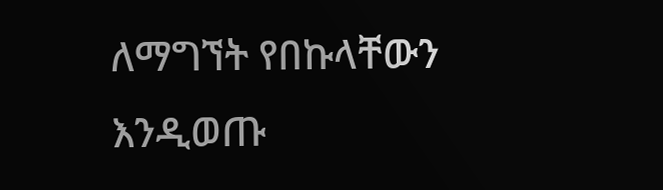ለማግኘት የበኩላቸውን እንዲወጡ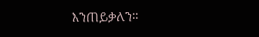እንጠይቃለን።